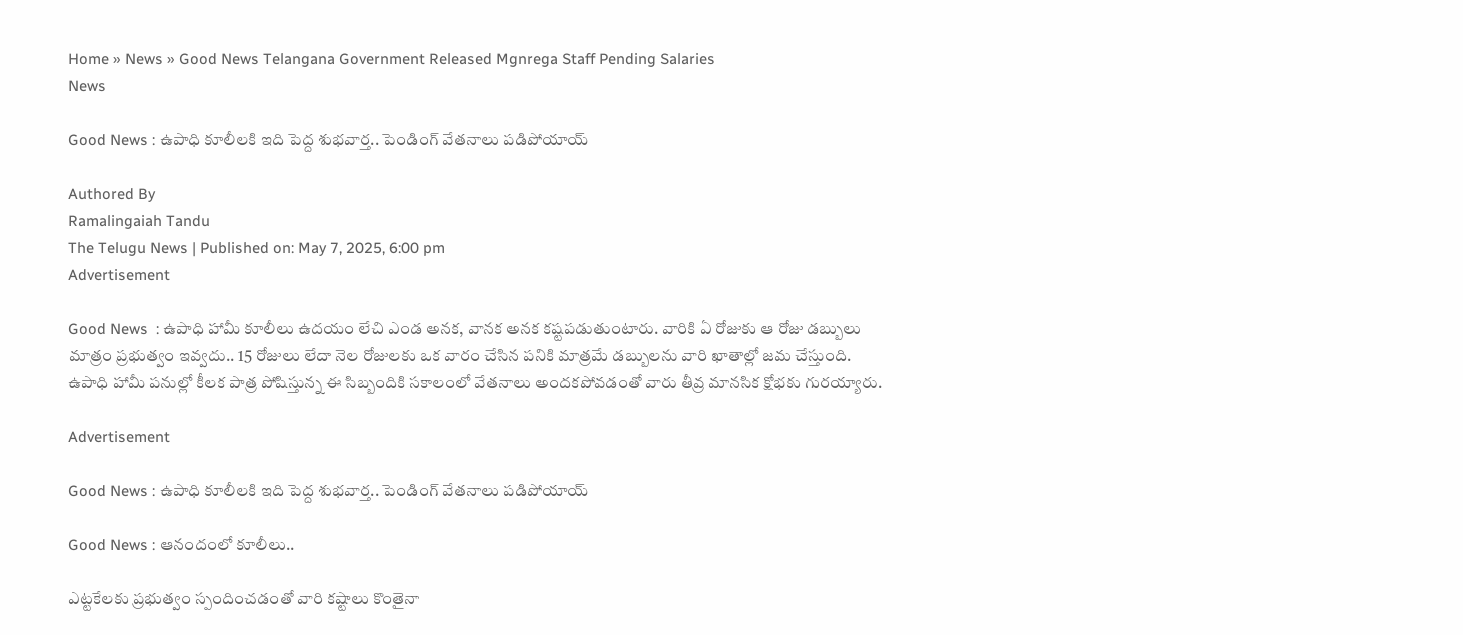Home » News » Good News Telangana Government Released Mgnrega Staff Pending Salaries
News

Good News : ఉపాధి కూలీల‌కి ఇది పెద్ద శుభవార్త‌.. పెండింగ్ వేతనాలు ప‌డిపోయాయ్

Authored By
Ramalingaiah Tandu
The Telugu News | Published on: May 7, 2025, 6:00 pm
Advertisement

Good News  : ఉపాధి హామీ కూలీలు ఉదయం లేచి ఎండ అన‌క‌, వాన‌క అన‌క క‌ష్ట‌పడుతుంటారు. వారికి ఏ రోజుకు ఆ రోజు డబ్బులు మాత్రం ప్రభుత్వం ఇవ్వదు.. 15 రోజులు లేదా నెల రోజులకు ఒక వారం చేసిన పనికి మాత్రమే డబ్బులను వారి ఖాతాల్లో జమ చేస్తుంది. ఉపాధి హామీ పనుల్లో కీలక పాత్ర పోషిస్తున్న ఈ సిబ్బందికి సకాలంలో వేతనాలు అందకపోవడంతో వారు తీవ్ర మానసిక క్షోభకు గురయ్యారు.

Advertisement

Good News : ఉపాధి కూలీల‌కి ఇది పెద్ద శుభవార్త‌.. పెండింగ్ వేతనాలు ప‌డిపోయాయ్

Good News : ఆనందంలో కూలీలు..

ఎట్టకేలకు ప్రభుత్వం స్పందించడంతో వారి కష్టాలు కొంతైనా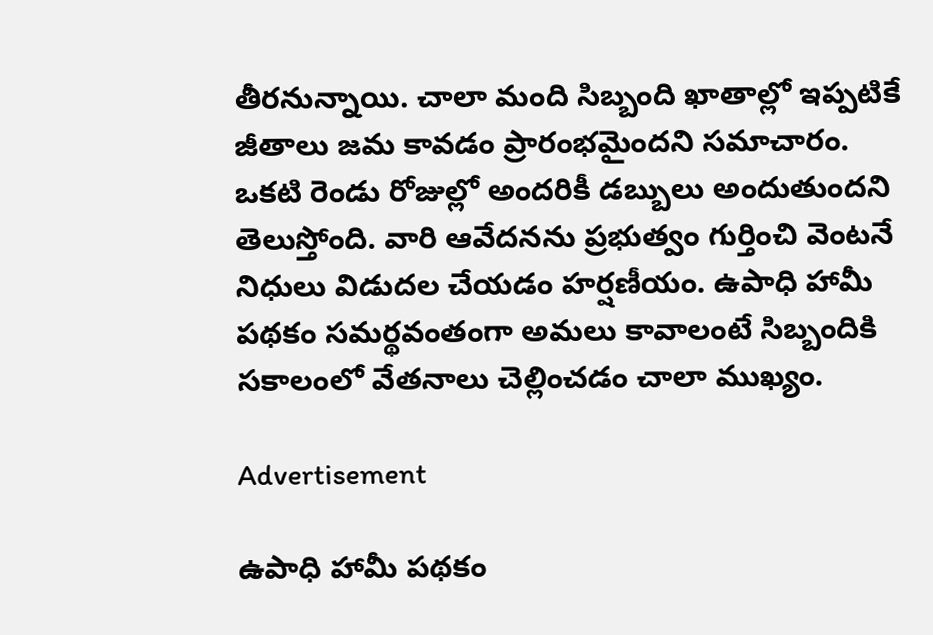తీరనున్నాయి. చాలా మంది సిబ్బంది ఖాతాల్లో ఇప్పటికే జీతాలు జమ కావడం ప్రారంభమైందని సమాచారం. ఒకటి రెండు రోజుల్లో అందరికీ డబ్బులు అందుతుందని తెలుస్తోంది. వారి ఆవేదనను ప్రభుత్వం గుర్తించి వెంటనే నిధులు విడుదల చేయడం హర్షణీయం. ఉపాధి హామీ పథకం సమర్థవంతంగా అమలు కావాలంటే సిబ్బందికి సకాలంలో వేతనాలు చెల్లించడం చాలా ముఖ్యం.

Advertisement

ఉపాధి హామీ పథకం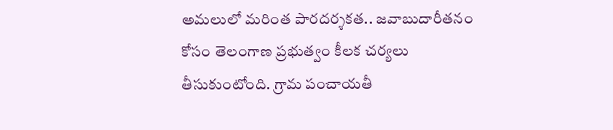అమలులో మరింత పారదర్శకత.. జవాబుదారీతనం కోసం తెలంగాణ ప్రభుత్వం కీలక చర్యలు తీసుకుంటోంది. గ్రామ పంచాయతీ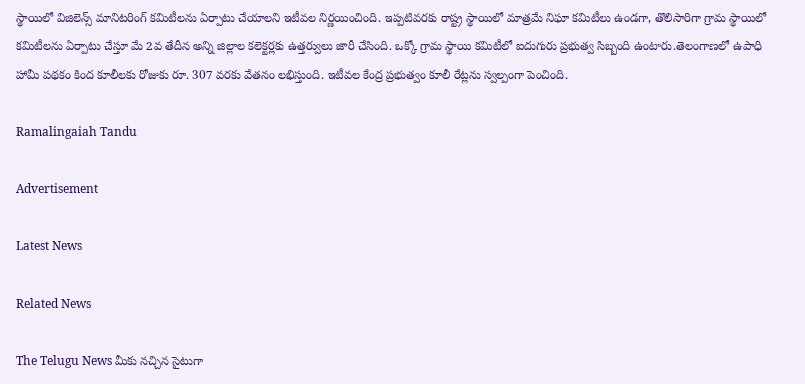స్థాయిలో విజిలెన్స్ మానిటరింగ్ కమిటీలను ఏర్పాటు చేయాలని ఇటీవల నిర్ణయించింది. ఇప్పటివరకు రాష్ట్ర స్థాయిలో మాత్రమే నిఘా కమిటీలు ఉండగా, తొలిసారిగా గ్రామ స్థాయిలో కమిటీలను ఏర్పాటు చేస్తూ మే 2వ తేదీన అన్ని జిల్లాల కలెక్టర్లకు ఉత్తర్వులు జారీ చేసింది. ఒక్కో గ్రామ స్థాయి కమిటీలో ఐదుగురు ప్రభుత్వ సిబ్బంది ఉంటారు.తెలంగాణలో ఉపాధి హామీ పథకం కింద కూలీలకు రోజుకు రూ. 307 వరకు వేతనం లభిస్తుంది. ఇటీవల కేంద్ర ప్రభుత్వం కూలీ రేట్లను స్వల్పంగా పెంచింది.

Ramalingaiah Tandu

Advertisement

Latest News

Related News

The Telugu News మీకు నచ్చిన సైటుగా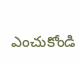ఎంచుకోండి